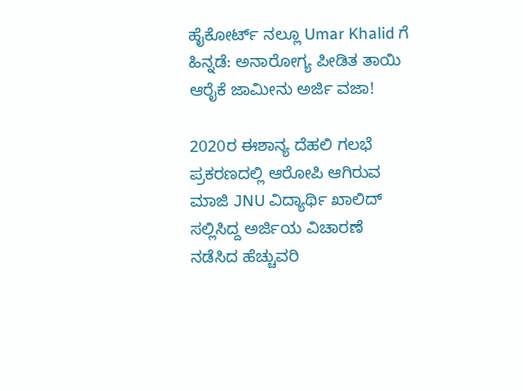ಹೈಕೋರ್ಟ್ ನಲ್ಲೂ Umar Khalid ಗೆ ಹಿನ್ನಡೆ: ಅನಾರೋಗ್ಯ ಪೀಡಿತ ತಾಯಿ ಆರೈಕೆ ಜಾಮೀನು ಅರ್ಜಿ ವಜಾ!

2020ರ ಈಶಾನ್ಯ ದೆಹಲಿ ಗಲಭೆ ಪ್ರಕರಣದಲ್ಲಿ ಆರೋಪಿ ಆಗಿರುವ ಮಾಜಿ JNU ವಿದ್ಯಾರ್ಥಿ ಖಾಲಿದ್ ಸಲ್ಲಿಸಿದ್ದ ಅರ್ಜಿಯ ವಿಚಾರಣೆ ನಡೆಸಿದ ಹೆಚ್ಚುವರಿ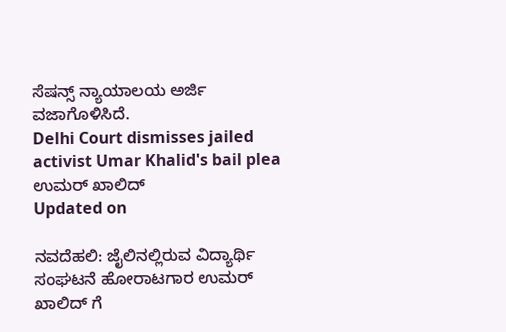ಸೆಷನ್ಸ್ ನ್ಯಾಯಾಲಯ ಅರ್ಜಿ ವಜಾಗೊಳಿಸಿದೆ.
Delhi Court dismisses jailed activist Umar Khalid's bail plea
ಉಮರ್ ಖಾಲಿದ್
Updated on

ನವದೆಹಲಿ: ಜೈಲಿನಲ್ಲಿರುವ ವಿದ್ಯಾರ್ಥಿ ಸಂಘಟನೆ ಹೋರಾಟಗಾರ ಉಮರ್ ಖಾಲಿದ್ ಗೆ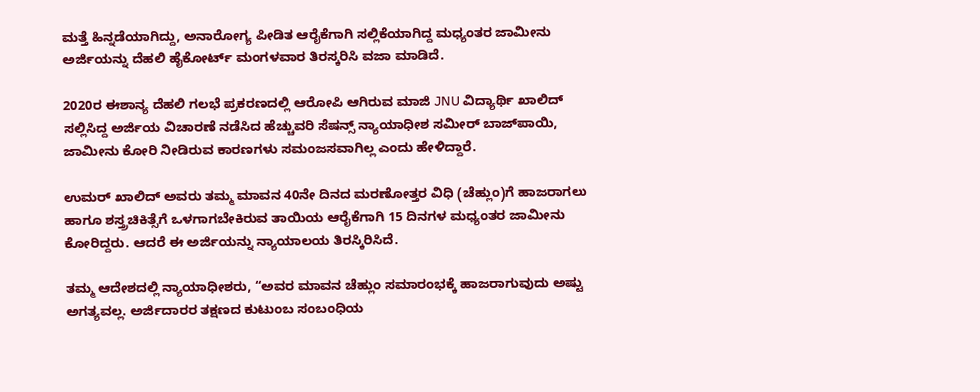ಮತ್ತೆ ಹಿನ್ನಡೆಯಾಗಿದ್ದು, ಅನಾರೋಗ್ಯ ಪೀಡಿತ ಆರೈಕೆಗಾಗಿ ಸಲ್ಲಿಕೆಯಾಗಿದ್ದ ಮಧ್ಯಂತರ ಜಾಮೀನು ಅರ್ಜಿಯನ್ನು ದೆಹಲಿ ಹೈಕೋರ್ಟ್ ಮಂಗಳವಾರ ತಿರಸ್ಕರಿಸಿ ವಜಾ ಮಾಡಿದೆ.

2020ರ ಈಶಾನ್ಯ ದೆಹಲಿ ಗಲಭೆ ಪ್ರಕರಣದಲ್ಲಿ ಆರೋಪಿ ಆಗಿರುವ ಮಾಜಿ JNU ವಿದ್ಯಾರ್ಥಿ ಖಾಲಿದ್ ಸಲ್ಲಿಸಿದ್ದ ಅರ್ಜಿಯ ವಿಚಾರಣೆ ನಡೆಸಿದ ಹೆಚ್ಚುವರಿ ಸೆಷನ್ಸ್ ನ್ಯಾಯಾಧೀಶ ಸಮೀರ್ ಬಾಜ್‌ಪಾಯಿ, ಜಾಮೀನು ಕೋರಿ ನೀಡಿರುವ ಕಾರಣಗಳು ಸಮಂಜಸವಾಗಿಲ್ಲ ಎಂದು ಹೇಳಿದ್ದಾರೆ.

ಉಮರ್ ಖಾಲಿದ್ ಅವರು ತಮ್ಮ ಮಾವನ 40ನೇ ದಿನದ ಮರಣೋತ್ತರ ವಿಧಿ (ಚೆಹ್ಲುಂ)ಗೆ ಹಾಜರಾಗಲು ಹಾಗೂ ಶಸ್ತ್ರಚಿಕಿತ್ಸೆಗೆ ಒಳಗಾಗಬೇಕಿರುವ ತಾಯಿಯ ಆರೈಕೆಗಾಗಿ 15 ದಿನಗಳ ಮಧ್ಯಂತರ ಜಾಮೀನು ಕೋರಿದ್ದರು. ಆದರೆ ಈ ಅರ್ಜಿಯನ್ನು ನ್ಯಾಯಾಲಯ ತಿರಸ್ಕಿರಿಸಿದೆ.

ತಮ್ಮ ಆದೇಶದಲ್ಲಿ ನ್ಯಾಯಾಧೀಶರು, “ಅವರ ಮಾವನ ಚೆಹ್ಲುಂ ಸಮಾರಂಭಕ್ಕೆ ಹಾಜರಾಗುವುದು ಅಷ್ಟು ಅಗತ್ಯವಲ್ಲ. ಅರ್ಜಿದಾರರ ತಕ್ಷಣದ ಕುಟುಂಬ ಸಂಬಂಧಿಯ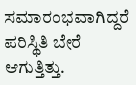ಸಮಾರಂಭವಾಗಿದ್ದರೆ ಪರಿಸ್ಥಿತಿ ಬೇರೆ ಆಗುತ್ತಿತ್ತು.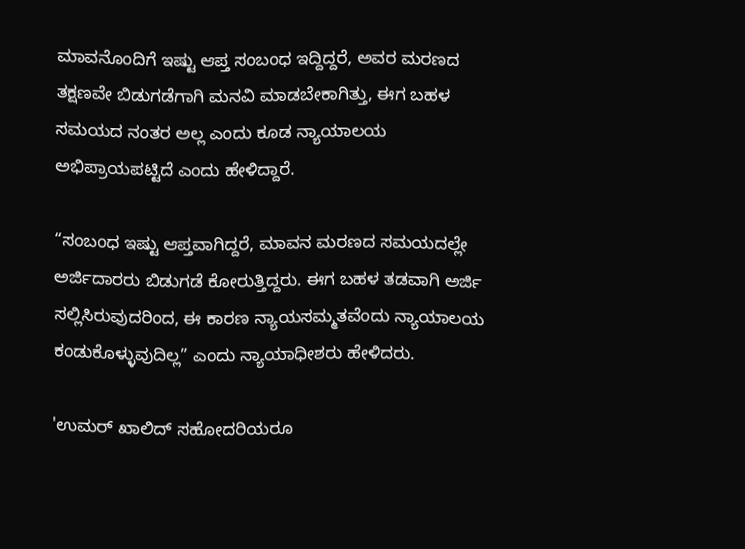ಮಾವನೊಂದಿಗೆ ಇಷ್ಟು ಆಪ್ತ ಸಂಬಂಧ ಇದ್ದಿದ್ದರೆ, ಅವರ ಮರಣದ ತಕ್ಷಣವೇ ಬಿಡುಗಡೆಗಾಗಿ ಮನವಿ ಮಾಡಬೇಕಾಗಿತ್ತು, ಈಗ ಬಹಳ ಸಮಯದ ನಂತರ ಅಲ್ಲ ಎಂದು ಕೂಡ ನ್ಯಾಯಾಲಯ ಅಭಿಪ್ರಾಯಪಟ್ಟಿದೆ ಎಂದು ಹೇಳಿದ್ದಾರೆ.

“ಸಂಬಂಧ ಇಷ್ಟು ಆಪ್ತವಾಗಿದ್ದರೆ, ಮಾವನ ಮರಣದ ಸಮಯದಲ್ಲೇ ಅರ್ಜಿದಾರರು ಬಿಡುಗಡೆ ಕೋರುತ್ತಿದ್ದರು. ಈಗ ಬಹಳ ತಡವಾಗಿ ಅರ್ಜಿ ಸಲ್ಲಿಸಿರುವುದರಿಂದ, ಈ ಕಾರಣ ನ್ಯಾಯಸಮ್ಮತವೆಂದು ನ್ಯಾಯಾಲಯ ಕಂಡುಕೊಳ್ಳುವುದಿಲ್ಲ” ಎಂದು ನ್ಯಾಯಾಧೀಶರು ಹೇಳಿದರು.

'ಉಮರ್ ಖಾಲಿದ್ ಸಹೋದರಿಯರೂ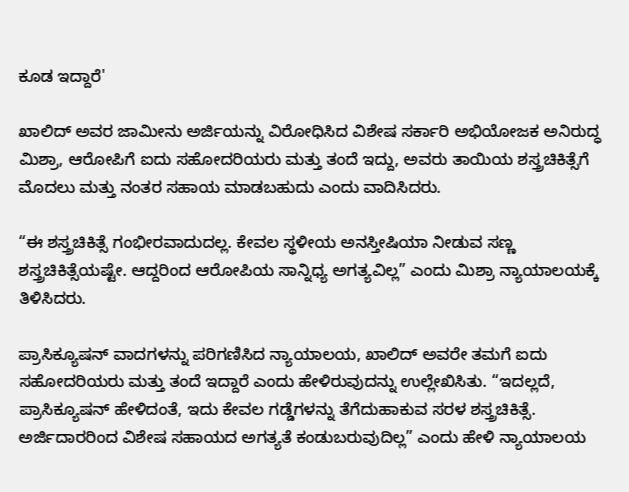ಕೂಡ ಇದ್ದಾರೆ'

ಖಾಲಿದ್ ಅವರ ಜಾಮೀನು ಅರ್ಜಿಯನ್ನು ವಿರೋಧಿಸಿದ ವಿಶೇಷ ಸರ್ಕಾರಿ ಅಭಿಯೋಜಕ ಅನಿರುದ್ಧ ಮಿಶ್ರಾ, ಆರೋಪಿಗೆ ಐದು ಸಹೋದರಿಯರು ಮತ್ತು ತಂದೆ ಇದ್ದು, ಅವರು ತಾಯಿಯ ಶಸ್ತ್ರಚಿಕಿತ್ಸೆಗೆ ಮೊದಲು ಮತ್ತು ನಂತರ ಸಹಾಯ ಮಾಡಬಹುದು ಎಂದು ವಾದಿಸಿದರು.

“ಈ ಶಸ್ತ್ರಚಿಕಿತ್ಸೆ ಗಂಭೀರವಾದುದಲ್ಲ. ಕೇವಲ ಸ್ಥಳೀಯ ಅನಸ್ತೀಷಿಯಾ ನೀಡುವ ಸಣ್ಣ ಶಸ್ತ್ರಚಿಕಿತ್ಸೆಯಷ್ಟೇ. ಆದ್ದರಿಂದ ಆರೋಪಿಯ ಸಾನ್ನಿಧ್ಯ ಅಗತ್ಯವಿಲ್ಲ” ಎಂದು ಮಿಶ್ರಾ ನ್ಯಾಯಾಲಯಕ್ಕೆ ತಿಳಿಸಿದರು.

ಪ್ರಾಸಿಕ್ಯೂಷನ್ ವಾದಗಳನ್ನು ಪರಿಗಣಿಸಿದ ನ್ಯಾಯಾಲಯ, ಖಾಲಿದ್ ಅವರೇ ತಮಗೆ ಐದು ಸಹೋದರಿಯರು ಮತ್ತು ತಂದೆ ಇದ್ದಾರೆ ಎಂದು ಹೇಳಿರುವುದನ್ನು ಉಲ್ಲೇಖಿಸಿತು. “ಇದಲ್ಲದೆ, ಪ್ರಾಸಿಕ್ಯೂಷನ್ ಹೇಳಿದಂತೆ, ಇದು ಕೇವಲ ಗಡ್ಡೆಗಳನ್ನು ತೆಗೆದುಹಾಕುವ ಸರಳ ಶಸ್ತ್ರಚಿಕಿತ್ಸೆ. ಅರ್ಜಿದಾರರಿಂದ ವಿಶೇಷ ಸಹಾಯದ ಅಗತ್ಯತೆ ಕಂಡುಬರುವುದಿಲ್ಲ” ಎಂದು ಹೇಳಿ ನ್ಯಾಯಾಲಯ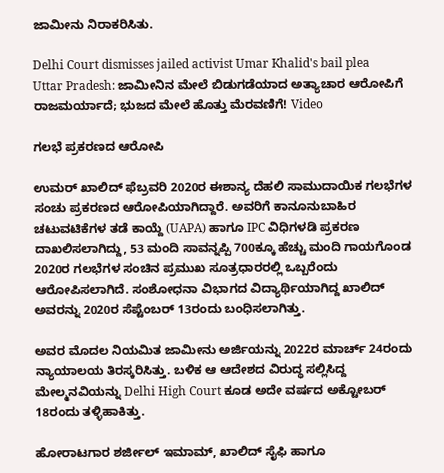ಜಾಮೀನು ನಿರಾಕರಿಸಿತು.

Delhi Court dismisses jailed activist Umar Khalid's bail plea
Uttar Pradesh: ಜಾಮೀನಿನ ಮೇಲೆ ಬಿಡುಗಡೆಯಾದ ಅತ್ಯಾಚಾರ ಆರೋಪಿಗೆ ರಾಜಮರ್ಯಾದೆ; ಭುಜದ ಮೇಲೆ ಹೊತ್ತು ಮೆರವಣಿಗೆ! Video

ಗಲಭೆ ಪ್ರಕರಣದ ಆರೋಪಿ

ಉಮರ್ ಖಾಲಿದ್ ಫೆಬ್ರವರಿ 2020ರ ಈಶಾನ್ಯ ದೆಹಲಿ ಸಾಮುದಾಯಿಕ ಗಲಭೆಗಳ ಸಂಚು ಪ್ರಕರಣದ ಆರೋಪಿಯಾಗಿದ್ದಾರೆ. ಅವರಿಗೆ ಕಾನೂನುಬಾಹಿರ ಚಟುವಟಿಕೆಗಳ ತಡೆ ಕಾಯ್ದೆ (UAPA) ಹಾಗೂ IPC ವಿಧಿಗಳಡಿ ಪ್ರಕರಣ ದಾಖಲಿಸಲಾಗಿದ್ದು, 53 ಮಂದಿ ಸಾವನ್ನಪ್ಪಿ 700ಕ್ಕೂ ಹೆಚ್ಚು ಮಂದಿ ಗಾಯಗೊಂಡ 2020ರ ಗಲಭೆಗಳ ಸಂಚಿನ ಪ್ರಮುಖ ಸೂತ್ರಧಾರರಲ್ಲಿ ಒಬ್ಬರೆಂದು ಆರೋಪಿಸಲಾಗಿದೆ. ಸಂಶೋಧನಾ ವಿಭಾಗದ ವಿದ್ಯಾರ್ಥಿಯಾಗಿದ್ದ ಖಾಲಿದ್ ಅವರನ್ನು 2020ರ ಸೆಪ್ಟೆಂಬರ್ 13ರಂದು ಬಂಧಿಸಲಾಗಿತ್ತು.

ಅವರ ಮೊದಲ ನಿಯಮಿತ ಜಾಮೀನು ಅರ್ಜಿಯನ್ನು 2022ರ ಮಾರ್ಚ್ 24ರಂದು ನ್ಯಾಯಾಲಯ ತಿರಸ್ಕರಿಸಿತ್ತು. ಬಳಿಕ ಆ ಆದೇಶದ ವಿರುದ್ಧ ಸಲ್ಲಿಸಿದ್ದ ಮೇಲ್ಮನವಿಯನ್ನು Delhi High Court ಕೂಡ ಅದೇ ವರ್ಷದ ಅಕ್ಟೋಬರ್ 18ರಂದು ತಳ್ಳಿಹಾಕಿತ್ತು.

ಹೋರಾಟಗಾರ ಶರ್ಜೀಲ್ ಇಮಾಮ್, ಖಾಲಿದ್ ಸೈಫಿ ಹಾಗೂ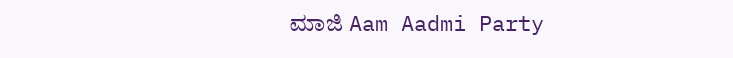ಮಾಜಿ Aam Aadmi Party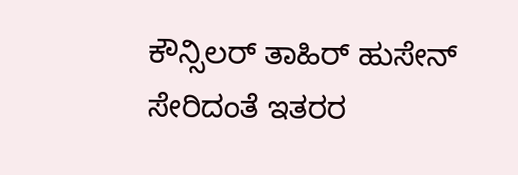ಕೌನ್ಸಿಲರ್ ತಾಹಿರ್ ಹುಸೇನ್ ಸೇರಿದಂತೆ ಇತರರ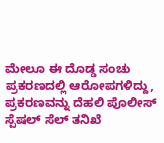ಮೇಲೂ ಈ ದೊಡ್ಡ ಸಂಚು ಪ್ರಕರಣದಲ್ಲಿ ಆರೋಪಗಳಿದ್ದು, ಪ್ರಕರಣವನ್ನು ದೆಹಲಿ ಪೊಲೀಸ್ ಸ್ಪೆಷಲ್ ಸೆಲ್ ತನಿಖೆ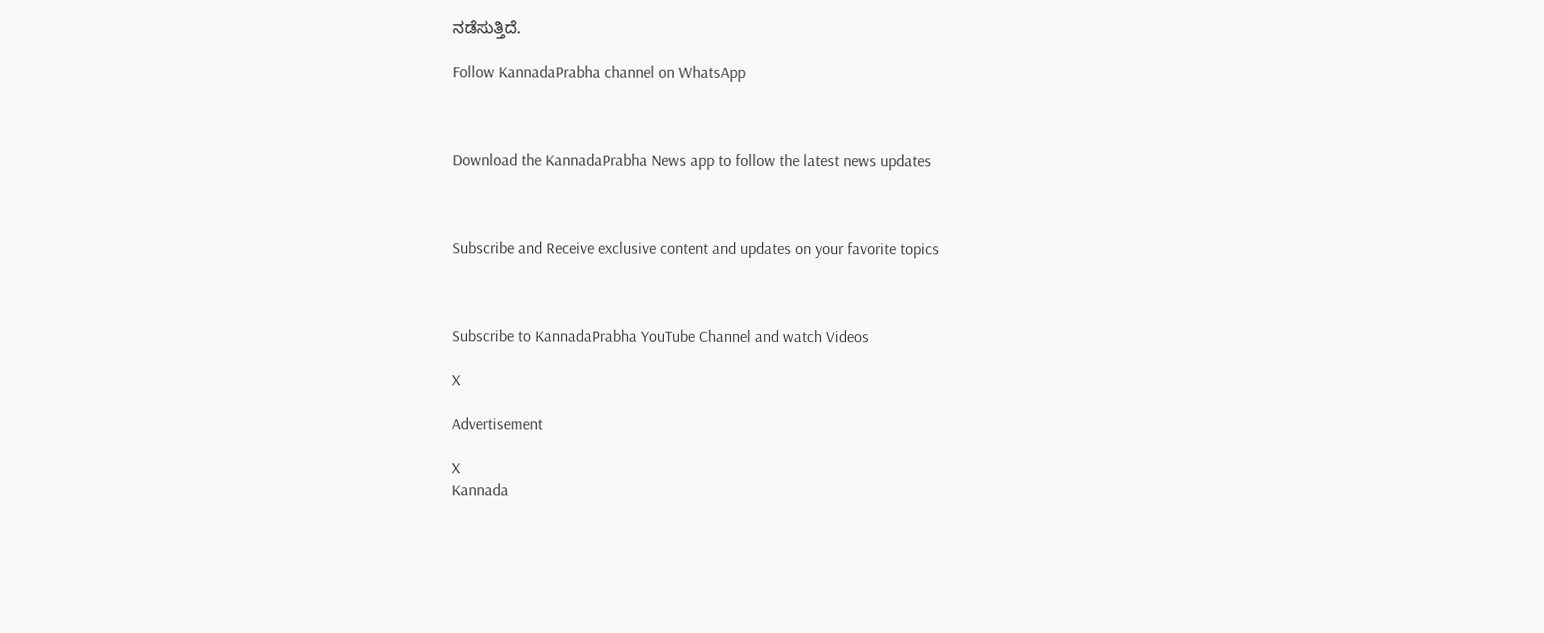ನಡೆಸುತ್ತಿದೆ.

Follow KannadaPrabha channel on WhatsApp



Download the KannadaPrabha News app to follow the latest news updates



Subscribe and Receive exclusive content and updates on your favorite topics



Subscribe to KannadaPrabha YouTube Channel and watch Videos

X

Advertisement

X
Kannada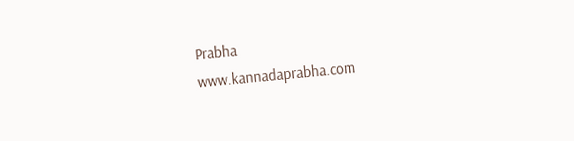Prabha
www.kannadaprabha.com